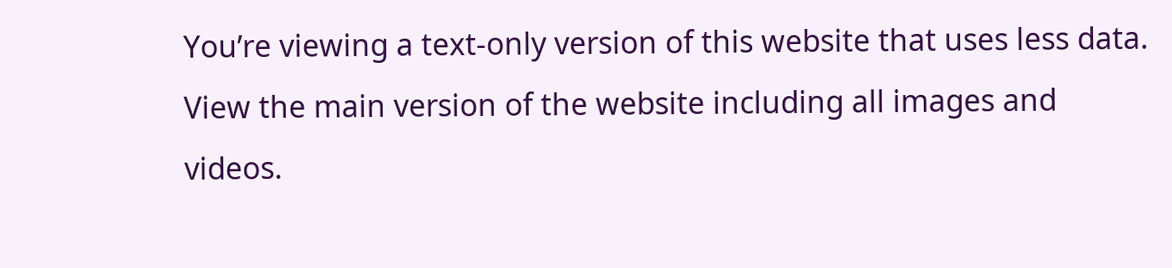You’re viewing a text-only version of this website that uses less data. View the main version of the website including all images and videos.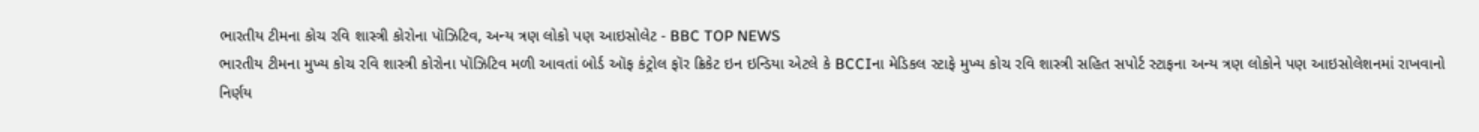ભારતીય ટીમના કોચ રવિ શાસ્ત્રી કોરોના પૉઝિટિવ, અન્ય ત્રણ લોકો પણ આઇસોલેટ - BBC TOP NEWS
ભારતીય ટીમના મુખ્ય કોચ રવિ શાસ્ત્રી કોરોના પૉઝિટિવ મળી આવતાં બોર્ડ ઑફ કંટ્રોલ ફૉર ક્રિકેટ ઇન ઇન્ડિયા એટલે કે BCCIના મેડિકલ સ્ટાફે મુખ્ય કોચ રવિ શાસ્ત્રી સહિત સપોર્ટ સ્ટાફના અન્ય ત્રણ લોકોને પણ આઇસોલેશનમાં રાખવાનો નિર્ણય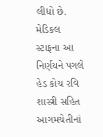લીધો છે.
મેડિકલ સ્ટાફના આ નિર્ણયને પગલે હેડ કોચ રવિ શાસ્ત્રી સહિત આગમચેતીનાં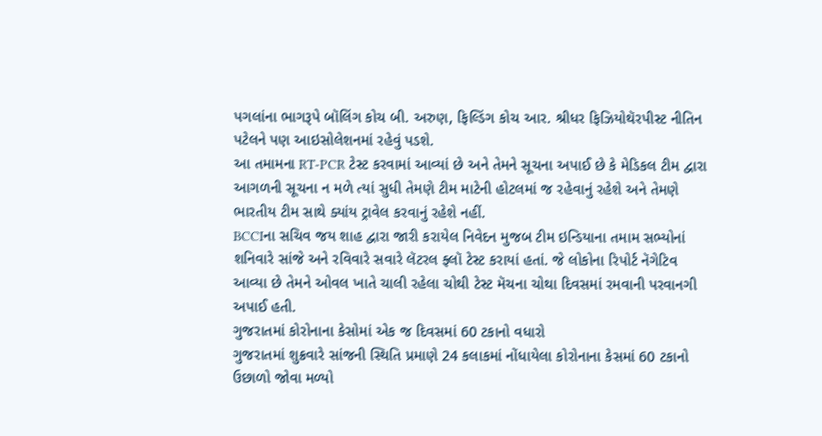પગલાંના ભાગરૂપે બૉલિંગ કોચ બી. અરુણ, ફિલ્ડિંગ કોચ આર. શ્રીધર ફિઝિયોથૅરપીસ્ટ નીતિન પટેલને પણ આઇસોલેશનમાં રહેવું પડશે.
આ તમામના RT-PCR ટેસ્ટ કરવામાં આવ્યાં છે અને તેમને સૂચના અપાઈ છે કે મેડિકલ ટીમ દ્વારા આગળની સૂચના ન મળે ત્યાં સુધી તેમણે ટીમ માટેની હોટલમાં જ રહેવાનું રહેશે અને તેમણે ભારતીય ટીમ સાથે ક્યાંય ટ્રાવેલ કરવાનું રહેશે નહીં.
BCCIના સચિવ જય શાહ દ્વારા જારી કરાયેલ નિવેદન મુજબ ટીમ ઇન્ડિયાના તમામ સભ્યોનાં શનિવારે સાંજે અને રવિવારે સવારે લૅટરલ ફ્લૉ ટેસ્ટ કરાયાં હતાં. જે લોકોના રિપોર્ટ નૅગેટિવ આવ્યા છે તેમને ઓવલ ખાતે ચાલી રહેલા ચોથી ટેસ્ટ મૅચના ચોથા દિવસમાં રમવાની પરવાનગી અપાઈ હતી.
ગુજરાતમાં કોરોનાના કેસોમાં એક જ દિવસમાં 60 ટકાનો વધારો
ગુજરાતમાં શુક્રવારે સાંજની સ્થિતિ પ્રમાણે 24 કલાકમાં નોંધાયેલા કોરોનાના કેસમાં 60 ટકાનો ઉછાળો જોવા મળ્યો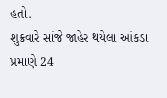હતો.
શુક્રવારે સાંજે જાહેર થયેલા આંકડા પ્રમાણે 24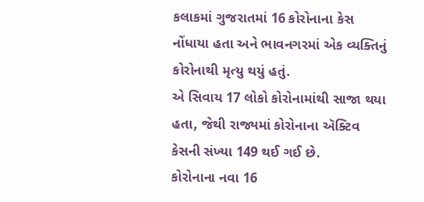કલાકમાં ગુજરાતમાં 16 કોરોનાના કેસ નોંધાયા હતા અને ભાવનગરમાં એક વ્યક્તિનું કોરોનાથી મૃત્યુ થયું હતું.
એ સિવાય 17 લોકો કોરોનામાંથી સાજા થયા હતા, જેથી રાજ્યમાં કોરોનાના ઍક્ટિવ કેસની સંખ્યા 149 થઈ ગઈ છે.
કોરોનાના નવા 16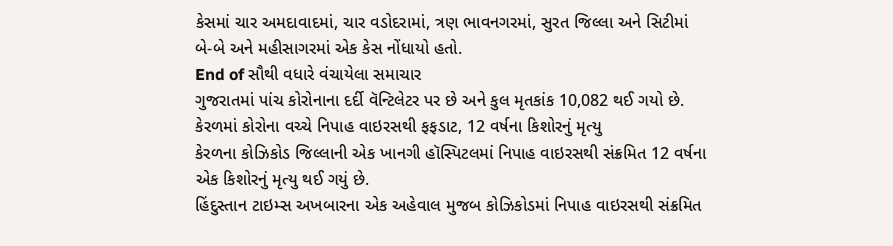કેસમાં ચાર અમદાવાદમાં, ચાર વડોદરામાં, ત્રણ ભાવનગરમાં, સુરત જિલ્લા અને સિટીમાં બે-બે અને મહીસાગરમાં એક કેસ નોંધાયો હતો.
End of સૌથી વધારે વંચાયેલા સમાચાર
ગુજરાતમાં પાંચ કોરોનાના દર્દી વૅન્ટિલેટર પર છે અને કુલ મૃતકાંક 10,082 થઈ ગયો છે.
કેરળમાં કોરોના વચ્ચે નિપાહ વાઇરસથી ફફડાટ, 12 વર્ષના કિશોરનું મૃત્યુ
કેરળના કોઝિકોડ જિલ્લાની એક ખાનગી હૉસ્પિટલમાં નિપાહ વાઇરસથી સંક્રમિત 12 વર્ષના એક કિશોરનું મૃત્યુ થઈ ગયું છે.
હિંદુસ્તાન ટાઇમ્સ અખબારના એક અહેવાલ મુજબ કોઝિકોડમાં નિપાહ વાઇરસથી સંક્રમિત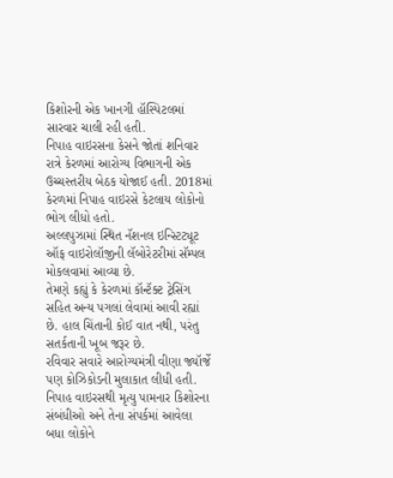કિશોરની એક ખાનગી હૉસ્પિટલમાં સારવાર ચાલી રહી હતી.
નિપાહ વાઇરસના કેસને જોતાં શનિવાર રાત્રે કેરળમાં આરોગ્ય વિભાગની એક ઉચ્ચસ્તરીય બેઠક યોજાઈ હતી. 2018માં કેરળમાં નિપાહ વાઇરસે કેટલાય લોકોનો ભોગ લીધો હતો.
અલ્લપુઝામાં સ્થિત નૅશનલ ઇન્સ્ટિટ્યૂટ ઑફ વાઇરોલૉજીની લૅબોરેટરીમાં સૅમ્પલ મોકલવામાં આવ્યા છે.
તેમણે કહ્યું કે કેરળમાં કૉન્ટૅક્ટ ટ્રેસિંગ સહિત અન્ય પગલાં લેવામાં આવી રહ્યાં છે. હાલ ચિંતાની કોઈ વાત નથી, પરંતુ સતર્કતાની ખૂબ જરૂર છે.
રવિવાર સવારે આરોગ્યમંત્રી વીણા જ્યૉર્જે પણ કોઝિકોડની મુલાકાત લીધી હતી.
નિપાહ વાઇરસથી મૃત્યુ પામનાર કિશોરના સંબંધીઓ અને તેના સંપર્કમાં આવેલા બધા લોકોને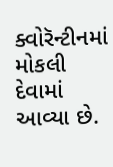ક્વોરૅન્ટીનમાં મોકલી દેવામાં આવ્યા છે.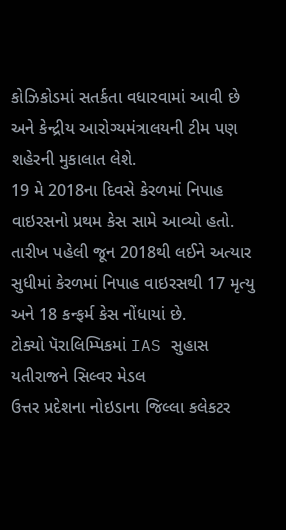કોઝિકોડમાં સતર્કતા વધારવામાં આવી છે અને કેન્દ્રીય આરોગ્યમંત્રાલયની ટીમ પણ શહેરની મુકાલાત લેશે.
19 મે 2018ના દિવસે કેરળમાં નિપાહ વાઇરસનો પ્રથમ કેસ સામે આવ્યો હતો. તારીખ પહેલી જૂન 2018થી લઈને અત્યાર સુધીમાં કેરળમાં નિપાહ વાઇરસથી 17 મૃત્યુ અને 18 કન્ફર્મ કેસ નોંધાયાં છે.
ટોક્યો પૅરાલિમ્પિકમાં IAS સુહાસ યતીરાજને સિલ્વર મેડલ
ઉત્તર પ્રદેશના નોઇડાના જિલ્લા કલેકટર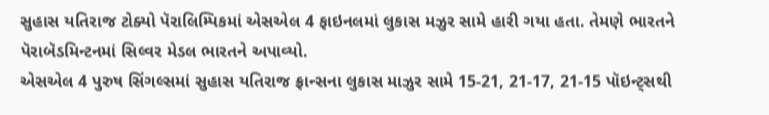સુહાસ યતિરાજ ટોક્યો પૅરાલિમ્પિકમાં એસએલ 4 ફાઇનલમાં લુકાસ મઝુર સામે હારી ગયા હતા. તેમણે ભારતને પૅરાબૅડમિન્ટનમાં સિલ્વર મેડલ ભારતને અપાવ્યો.
એસએલ 4 પુરુષ સિંગલ્સમાં સુહાસ યતિરાજ ફ્રાન્સના લુકાસ માઝુર સામે 15-21, 21-17, 21-15 પૉઇન્ટ્સથી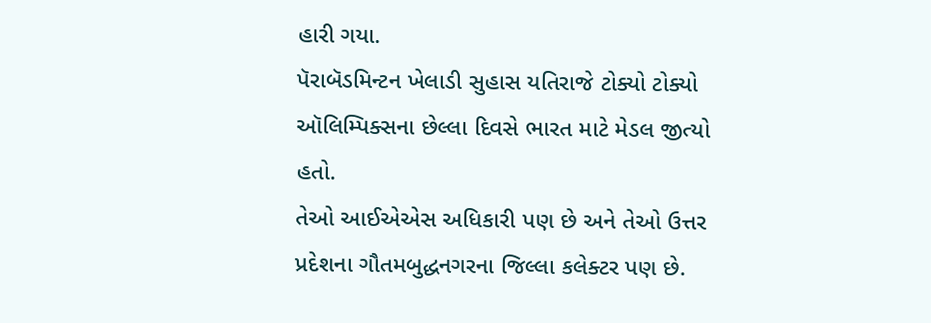હારી ગયા.
પૅરાબૅડમિન્ટન ખેલાડી સુહાસ યતિરાજે ટોક્યો ટોક્યો ઑલિમ્પિક્સના છેલ્લા દિવસે ભારત માટે મેડલ જીત્યો હતો.
તેઓ આઈએએસ અધિકારી પણ છે અને તેઓ ઉત્તર પ્રદેશના ગૌતમબુદ્ધનગરના જિલ્લા કલેક્ટર પણ છે.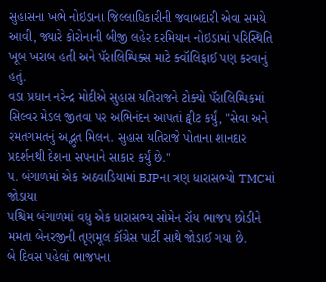સુહાસના ખભે નોઇડાના જિલ્લાધિકારીની જવાબદારી એવા સમયે આવી, જ્યારે કોરોનાની બીજી લહેર દરમિયાન નોઇડામાં પરિસ્થિતિ ખૂબ ખરાબ હતી અને પૅરાલિમ્પિક્સ માટે ક્વૉલિફાઈ પણ કરવાનું હતું.
વડા પ્રધાન નરેન્દ્ર મોદીએ સુહાસ યતિરાજને ટોક્યો પૅરાલિમ્પિકમાં સિલ્વર મેડલ જીતવા પર અભિનંદન આપતાં ટ્વીટ કર્યું, "સેવા અને રમતગમતનું અદ્ભુત મિલન. સુહાસ યતિરાજે પોતાના શાનદાર પ્રદર્શનથી દેશના સપનાને સાકાર કર્યું છે."
પ. બંગાળમાં એક અઠવાડિયામાં BJPના ત્રણ ધારાસભ્યો TMCમાં જોડાયા
પશ્ચિમ બંગાળમાં વધુ એક ધારાસભ્ય સોમેન રૉય ભાજપ છોડીને મમતા બેનરજીની તૃણમૂલ કૉંગ્રેસ પાર્ટી સાથે જોડાઈ ગયા છે.
બે દિવસ પહેલાં ભાજપના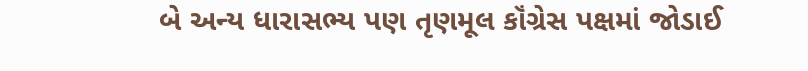બે અન્ય ધારાસભ્ય પણ તૃણમૂલ કૉંગ્રેસ પક્ષમાં જોડાઈ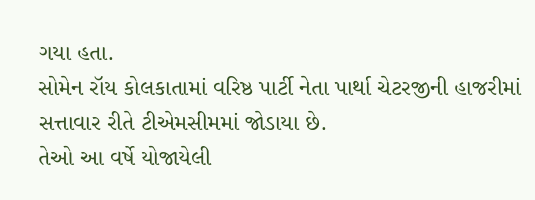ગયા હતા.
સોમેન રૉય કોલકાતામાં વરિષ્ઠ પાર્ટી નેતા પાર્થા ચેટરજીની હાજરીમાં સત્તાવાર રીતે ટીએમસીમમાં જોડાયા છે.
તેઓ આ વર્ષે યોજાયેલી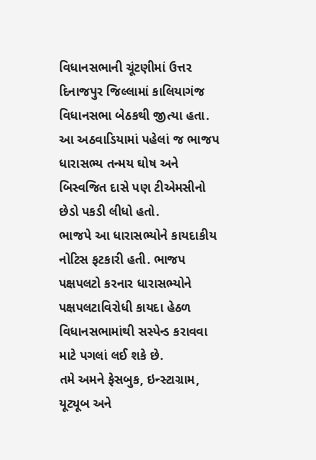વિધાનસભાની ચૂંટણીમાં ઉત્તર દિનાજપુર જિલ્લામાં કાલિયાગંજ વિધાનસભા બેઠકથી જીત્યા હતા.
આ અઠવાડિયામાં પહેલાં જ ભાજપ ધારાસભ્ય તન્મય ઘોષ અને બિસ્વજિત દાસે પણ ટીએમસીનો છેડો પકડી લીધો હતો.
ભાજપે આ ધારાસભ્યોને કાયદાકીય નોટિસ ફટકારી હતી. ભાજપ પક્ષપલટો કરનાર ધારાસભ્યોને પક્ષપલટાવિરોધી કાયદા હેઠળ વિધાનસભામાંથી સસ્પેન્ડ કરાવવા માટે પગલાં લઈ શકે છે.
તમે અમને ફેસબુક, ઇન્સ્ટાગ્રામ, યૂટ્યૂબ અને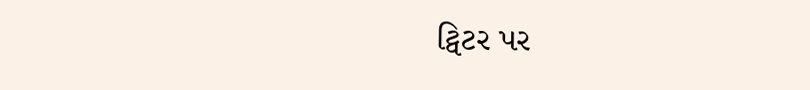ટ્વિટર પર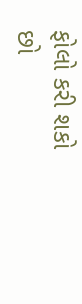ફોલો કરી શકો છો